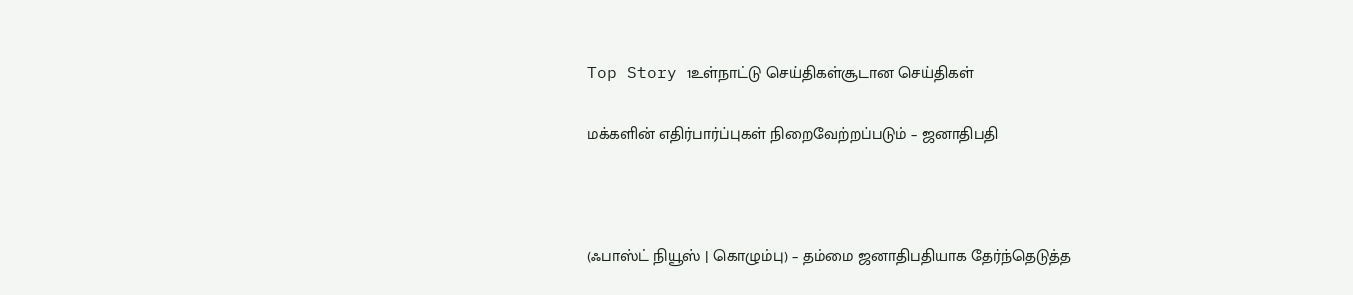Top Story 1உள்நாட்டு செய்திகள்சூடான செய்திகள்

மக்களின் எதிர்பார்ப்புகள் நிறைவேற்றப்படும் – ஜனாதிபதி



(ஃபாஸ்ட் நியூஸ் | கொழும்பு) – தம்மை ஜனாதிபதியாக தேர்ந்தெடுத்த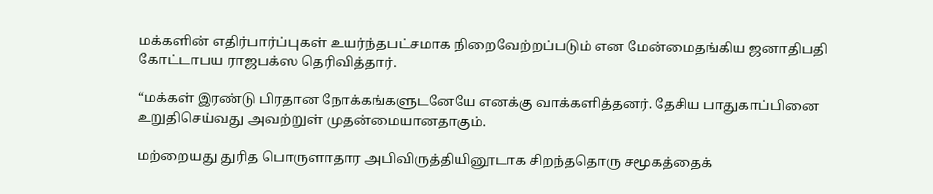மக்களின் எதிர்பார்ப்புகள் உயர்ந்தபட்சமாக நிறைவேற்றப்படும் என மேன்மைதங்கிய ஜனாதிபதி கோட்டாபய ராஜபக்ஸ தெரிவித்தார்.

“மக்கள் இரண்டு பிரதான நோக்கங்களுடனேயே எனக்கு வாக்களித்தனர். தேசிய பாதுகாப்பினை உறுதிசெய்வது அவற்றுள் முதன்மையானதாகும்.

மற்றையது துரித பொருளாதார அபிவிருத்தியினூடாக சிறந்ததொரு சமூகத்தைக்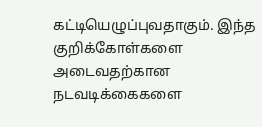கட்டியெழுப்புவதாகும். இந்த குறிக்கோள்களை அடைவதற்கான நடவடிக்கைகளை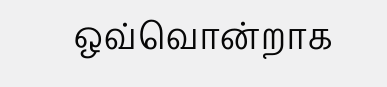ஒவ்வொன்றாக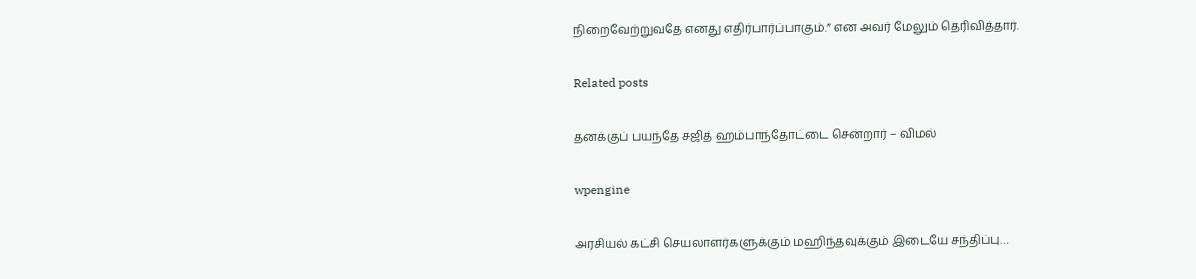நிறைவேற்றுவதே எனது எதிர்பார்ப்பாகும்.” என அவர் மேலும் தெரிவித்தார்.

Related posts

தனக்குப் பயந்தே சஜித் ஹம்பாந்தோட்டை சென்றார் – விமல்

wpengine

அரசியல் கட்சி செயலாளர்களுக்கும் மஹிந்தவுக்கும் இடையே சந்திப்பு…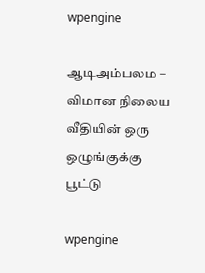wpengine

ஆடிஅம்பலம – விமான நிலைய வீதியின் ஒரு ஒழுங்குக்கு பூட்டு

wpengine